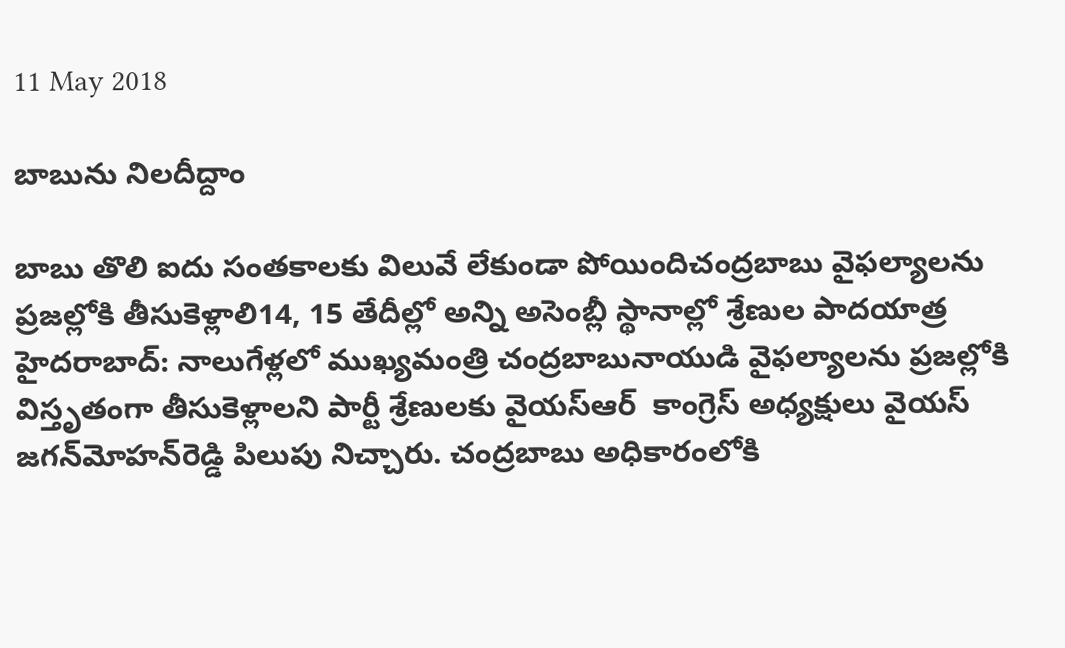11 May 2018

బాబును నిల‌దీద్దాం

బాబు తొలి ఐదు సంతకాలకు విలువే లేకుండా పోయిందిచంద్రబాబు వైఫల్యాలను ప్రజల్లోకి తీసుకెళ్లాలి14, 15 తేదీల్లో అన్ని అసెంబ్లీ స్థానాల్లో శ్రేణుల పాదయాత్ర హైదరాబాద్‌: నాలుగేళ్లలో ముఖ్యమంత్రి చంద్రబాబునాయుడి వైఫల్యాలను ప్రజల్లోకి విస్తృతంగా తీసుకెళ్లాలని పార్టీ శ్రేణులకు వైయ‌స్ఆర్‌  కాంగ్రెస్‌ అధ్యక్షులు వైయ‌స్ జగన్‌మోహన్‌రెడ్డి పిలుపు నిచ్చారు. చంద్రబాబు అధికారంలోకి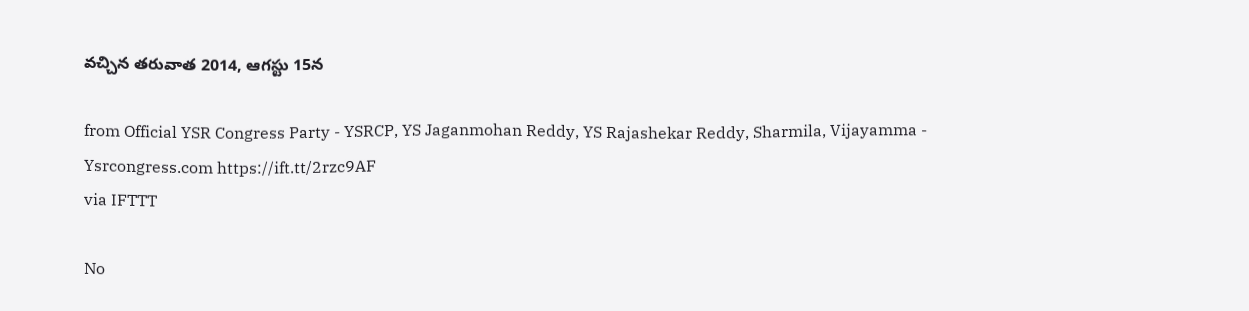వచ్చిన తరువాత 2014, ఆగస్టు 15న

from Official YSR Congress Party - YSRCP, YS Jaganmohan Reddy, YS Rajashekar Reddy, Sharmila, Vijayamma - Ysrcongress.com https://ift.tt/2rzc9AF
via IFTTT

No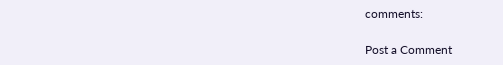comments:

Post a Comment